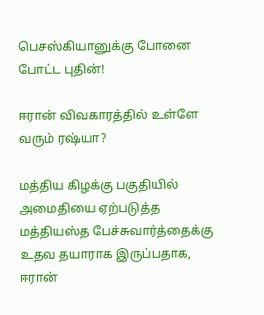பெசஸ்கியானுக்கு போனை போட்ட புதின்!

ஈரான் விவகாரத்தில் உள்ளே வரும் ரஷ்யா?

மத்திய கிழக்கு பகுதியில் அமைதியை ஏற்படுத்த மத்தியஸ்த பேச்சுவார்த்தைக்கு உதவ தயாராக இருப்பதாக, ஈரான்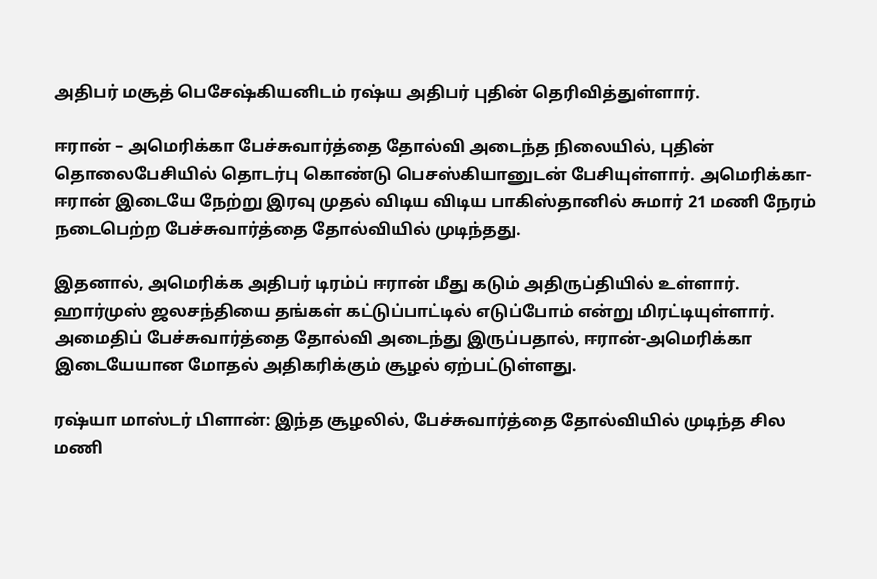அதிபர் மசூத் பெசேஷ்கியனிடம் ரஷ்ய அதிபர் புதின் தெரிவித்துள்ளார்.

ஈரான் – அமெரிக்கா பேச்சுவார்த்தை தோல்வி அடைந்த நிலையில், புதின் தொலைபேசியில் தொடர்பு கொண்டு பெசஸ்கியானுடன் பேசியுள்ளார். அமெரிக்கா- ஈரான் இடையே நேற்று இரவு முதல் விடிய விடிய பாகிஸ்தானில் சுமார் 21 மணி நேரம் நடைபெற்ற பேச்சுவார்த்தை தோல்வியில் முடிந்தது.

இதனால், அமெரிக்க அதிபர் டிரம்ப் ஈரான் மீது கடும் அதிருப்தியில் உள்ளார். ஹார்முஸ் ஜலசந்தியை தங்கள் கட்டுப்பாட்டில் எடுப்போம் என்று மிரட்டியுள்ளார். அமைதிப் பேச்சுவார்த்தை தோல்வி அடைந்து இருப்பதால், ஈரான்-அமெரிக்கா இடையேயான மோதல் அதிகரிக்கும் சூழல் ஏற்பட்டுள்ளது.

ரஷ்யா மாஸ்டர் பிளான்: இந்த சூழலில், பேச்சுவார்த்தை தோல்வியில் முடிந்த சில மணி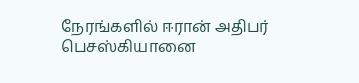நேரங்களில் ஈரான் அதிபர் பெசஸ்கியானை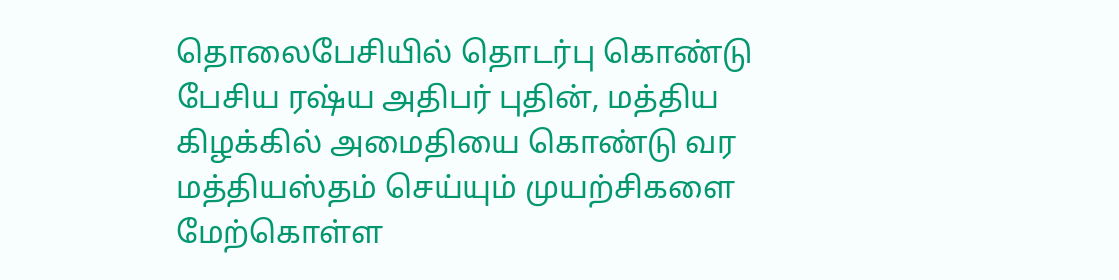தொலைபேசியில் தொடர்பு கொண்டு பேசிய ரஷ்ய அதிபர் புதின், மத்திய கிழக்கில் அமைதியை கொண்டு வர மத்தியஸ்தம் செய்யும் முயற்சிகளை மேற்கொள்ள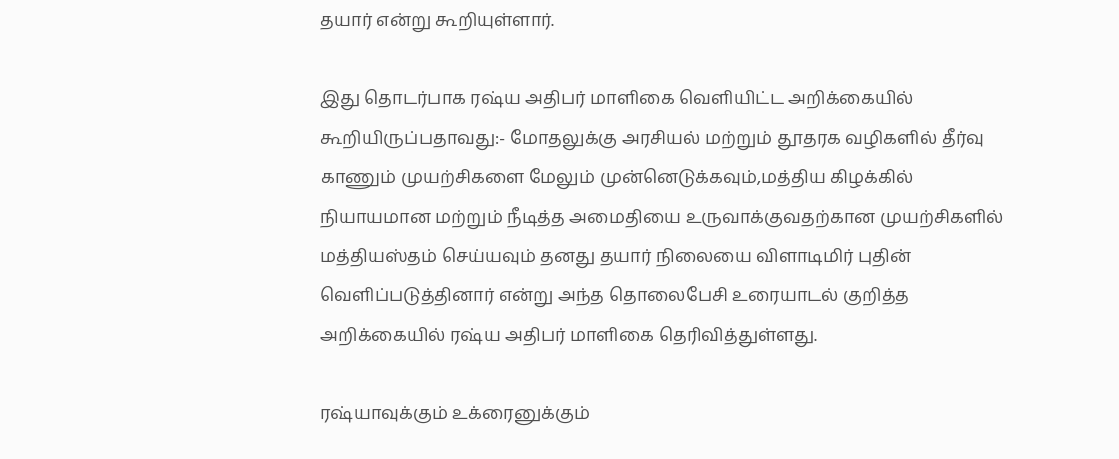தயார் என்று கூறியுள்ளார்.

இது தொடர்பாக ரஷ்ய அதிபர் மாளிகை வெளியிட்ட அறிக்கையில் கூறியிருப்பதாவது:- மோதலுக்கு அரசியல் மற்றும் தூதரக வழிகளில் தீர்வு காணும் முயற்சிகளை மேலும் முன்னெடுக்கவும்,மத்திய கிழக்கில் நியாயமான மற்றும் நீடித்த அமைதியை உருவாக்குவதற்கான முயற்சிகளில் மத்தியஸ்தம் செய்யவும் தனது தயார் நிலையை விளாடிமிர் புதின் வெளிப்படுத்தினார் என்று அந்த தொலைபேசி உரையாடல் குறித்த அறிக்கையில் ரஷ்ய அதிபர் மாளிகை தெரிவித்துள்ளது.

ரஷ்யாவுக்கும் உக்ரைனுக்கும்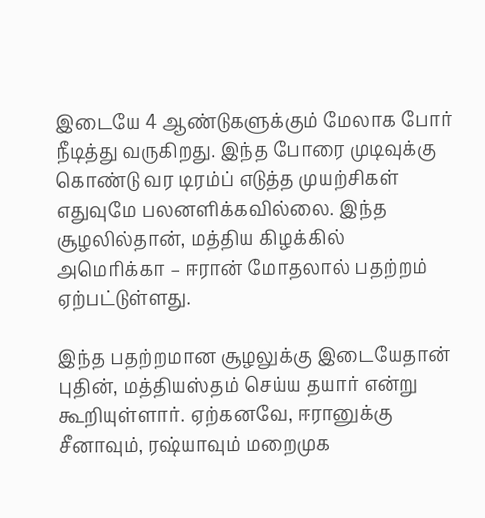இடையே 4 ஆண்டுகளுக்கும் மேலாக போர் நீடித்து வருகிறது. இந்த போரை முடிவுக்கு கொண்டு வர டிரம்ப் எடுத்த முயற்சிகள் எதுவுமே பலனளிக்கவில்லை. இந்த சூழலில்தான், மத்திய கிழக்கில் அமெரிக்கா – ஈரான் மோதலால் பதற்றம் ஏற்பட்டுள்ளது.

இந்த பதற்றமான சூழலுக்கு இடையேதான் புதின், மத்தியஸ்தம் செய்ய தயார் என்று கூறியுள்ளார். ஏற்கனவே, ஈரானுக்கு சீனாவும், ரஷ்யாவும் மறைமுக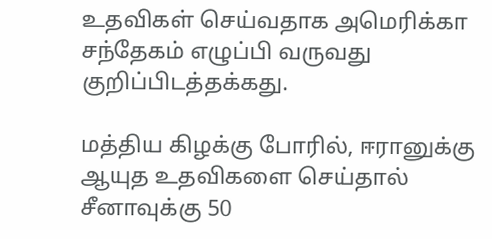உதவிகள் செய்வதாக அமெரிக்கா சந்தேகம் எழுப்பி வருவது குறிப்பிடத்தக்கது.

மத்திய கிழக்கு போரில், ஈரானுக்கு ஆயுத உதவிகளை செய்தால் சீனாவுக்கு 50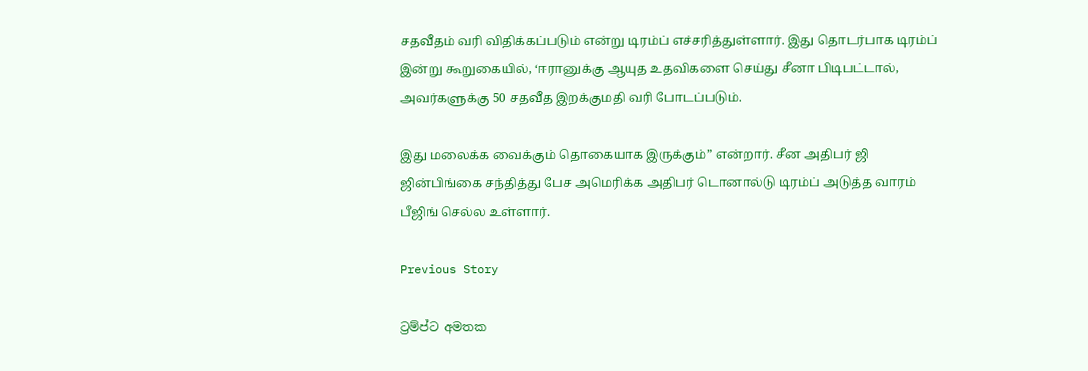சதவீதம் வரி விதிக்கப்படும் என்று டிரம்ப் எச்சரித்துள்ளார். இது தொடர்பாக டிரம்ப் இன்று கூறுகையில், ‘ஈரானுக்கு ஆயுத உதவிகளை செய்து சீனா பிடிபட்டால், அவர்களுக்கு 50 சதவீத இறக்குமதி வரி போடப்படும்.

இது மலைக்க வைக்கும் தொகையாக இருக்கும்” என்றார். சீன அதிபர் ஜி ஜின்பிங்கை சந்தித்து பேச அமெரிக்க அதிபர் டொனால்டு டிரம்ப் அடுத்த வாரம் பீஜிங் செல்ல உள்ளார்.

Previous Story

ට්‍රම්ප්ට අමතක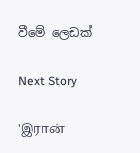වීමේ ලෙඩක්

Next Story

'இரான்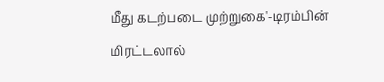மீது கடற்படை முற்றுகை'-டிரம்பின் மிரட்டலால்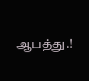ஆபத்து.!